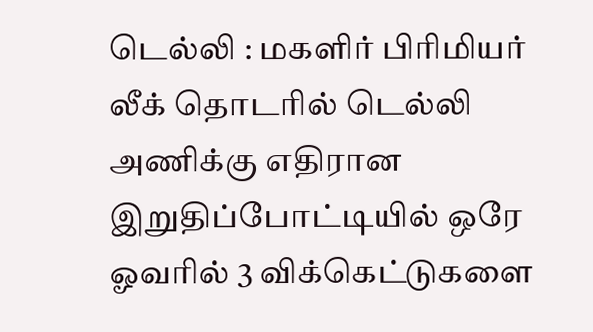டெல்லி : மகளிர் பிரிமியர் லீக் தொடரில் டெல்லி அணிக்கு எதிரான இறுதிப்போட்டியில் ஒரே ஓவரில் 3 விக்கெட்டுகளை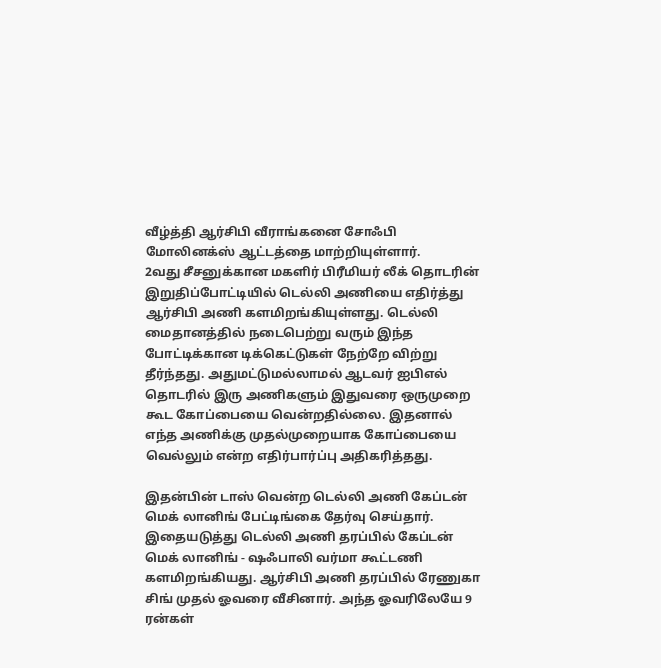வீழ்த்தி ஆர்சிபி வீராங்கனை சோஃபி மோலினக்ஸ் ஆட்டத்தை மாற்றியுள்ளார்.
2வது சீசனுக்கான மகளிர் பிரீமியர் லீக் தொடரின் இறுதிப்போட்டியில் டெல்லி அணியை எதிர்த்து ஆர்சிபி அணி களமிறங்கியுள்ளது. டெல்லி மைதானத்தில் நடைபெற்று வரும் இந்த போட்டிக்கான டிக்கெட்டுகள் நேற்றே விற்று தீர்ந்தது. அதுமட்டுமல்லாமல் ஆடவர் ஐபிஎல் தொடரில் இரு அணிகளும் இதுவரை ஒருமுறை கூட கோப்பையை வென்றதில்லை. இதனால் எந்த அணிக்கு முதல்முறையாக கோப்பையை வெல்லும் என்ற எதிர்பார்ப்பு அதிகரித்தது.

இதன்பின் டாஸ் வென்ற டெல்லி அணி கேப்டன் மெக் லானிங் பேட்டிங்கை தேர்வு செய்தார். இதையடுத்து டெல்லி அணி தரப்பில் கேப்டன் மெக் லானிங் - ஷஃபாலி வர்மா கூட்டணி களமிறங்கியது. ஆர்சிபி அணி தரப்பில் ரேணுகா சிங் முதல் ஓவரை வீசினார். அந்த ஓவரிலேயே 9 ரன்கள்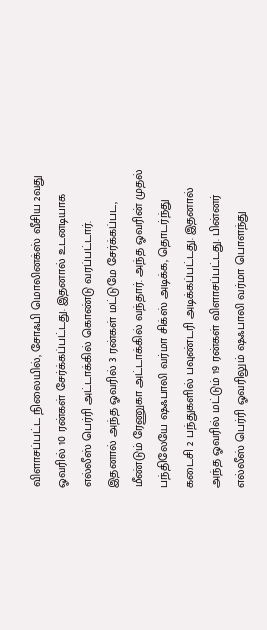விளாசப்பட்ட நிலையில், சோஃபி மொலினக்ஸ் வீசிய 2வது ஓவரில் 10 ரன்கள் சேர்க்கப்பட்டது. இதனால் உடனடியாக எல்லீஸ் பெர்ரி அட்டாக்கில் கொண்டு வரப்பட்டார்.
இதனால் அந்த ஓவரில் 3 ரன்கள் மட்டுமே சேர்க்கப்பட, மீண்டும் ரேணுகா அட்டாக்கில் வந்தார். அந்த ஓவரின் முதல் பந்திலேயே ஷஃபாலி வர்மா சிக்ஸ் அடிக்க, தொடர்ந்து கடைசி 2 பந்துகளில் பவுண்டரி அடிக்கப்பட்டது. இதனால் அந்த ஓவரில் மட்டும் 19 ரன்கள் விளாசப்பட்டது. பின்னர் எல்லீஸ் பெர்ரி ஓவரிலும் ஷஃபாலி வர்மா பொளந்து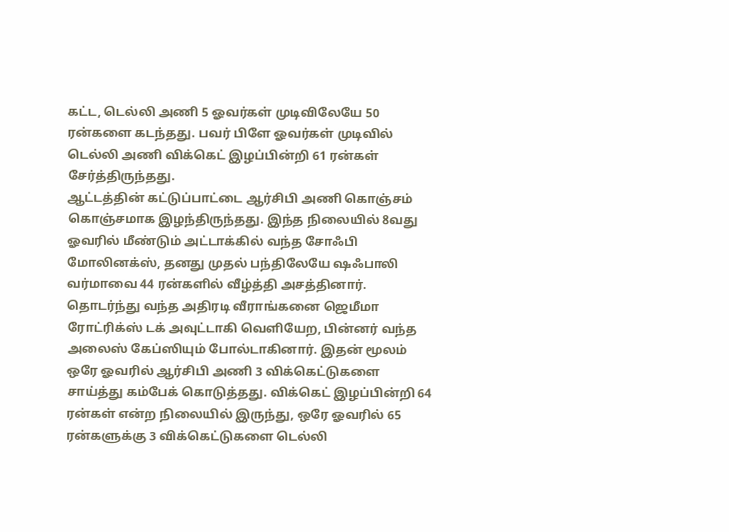கட்ட, டெல்லி அணி 5 ஓவர்கள் முடிவிலேயே 50 ரன்களை கடந்தது. பவர் பிளே ஓவர்கள் முடிவில் டெல்லி அணி விக்கெட் இழப்பின்றி 61 ரன்கள் சேர்த்திருந்தது.
ஆட்டத்தின் கட்டுப்பாட்டை ஆர்சிபி அணி கொஞ்சம் கொஞ்சமாக இழந்திருந்தது. இந்த நிலையில் 8வது ஓவரில் மீண்டும் அட்டாக்கில் வந்த சோஃபி மோலினக்ஸ், தனது முதல் பந்திலேயே ஷஃபாலி வர்மாவை 44 ரன்களில் வீழ்த்தி அசத்தினார். தொடர்ந்து வந்த அதிரடி வீராங்கனை ஜெமீமா ரோட்ரிக்ஸ் டக் அவுட்டாகி வெளியேற, பின்னர் வந்த அலைஸ் கேப்ஸியும் போல்டாகினார். இதன் மூலம் ஒரே ஓவரில் ஆர்சிபி அணி 3 விக்கெட்டுகளை சாய்த்து கம்பேக் கொடுத்தது. விக்கெட் இழப்பின்றி 64 ரன்கள் என்ற நிலையில் இருந்து, ஒரே ஓவரில் 65 ரன்களுக்கு 3 விக்கெட்டுகளை டெல்லி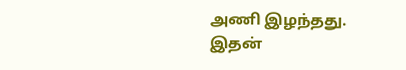அணி இழந்தது. இதன்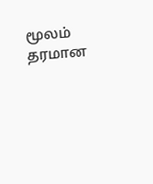மூலம் தரமான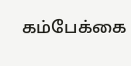கம்பேக்கை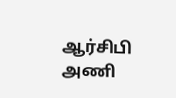ஆர்சிபி அணி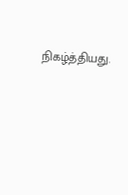நிகழ்த்தியது.